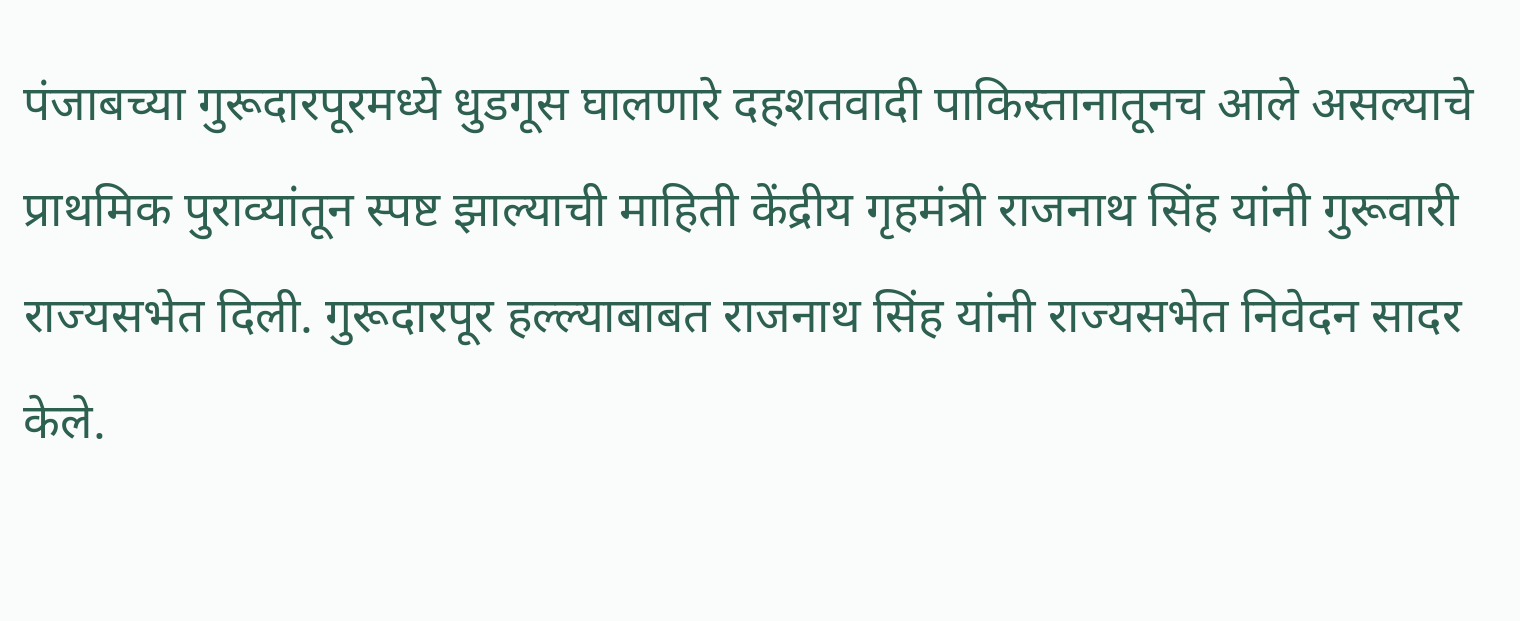पंजाबच्या गुरूदारपूरमध्ये धुडगूस घालणारे दहशतवादी पाकिस्तानातूनच आले असल्याचे प्राथमिक पुराव्यांतून स्पष्ट झाल्याची माहिती केंद्रीय गृहमंत्री राजनाथ सिंह यांनी गुरूवारी राज्यसभेत दिली. गुरूदारपूर हल्ल्याबाबत राजनाथ सिंह यांनी राज्यसभेत निवेदन सादर केले.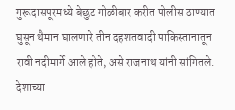गुरूदासपूरमध्ये बेछुट गोळीबार करीत पोलीस ठाण्यात घुसून थैमान घालणारे तीन दहशतवादी पाकिस्तानातून रावी नदीमार्गे आले होते, असे राजनाथ यांनी सांगितले. देशाच्या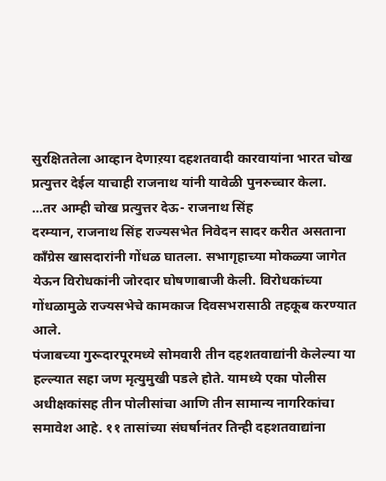सुरक्षिततेला आव्हान देणाऱया दहशतवादी कारवायांना भारत चोख प्रत्युत्तर देईल याचाही राजनाथ यांनी यावेळी पुनरुच्चार केला.
…तर आम्ही चोख प्रत्युत्तर देऊ- राजनाथ सिंह
दरम्यान, राजनाथ सिंह राज्यसभेत निवेदन सादर करीत असताना काँग्रेस खासदारांनी गोंधळ घातला. सभागृहाच्या मोकळ्या जागेत येऊन विरोधकांनी जोरदार घोषणाबाजी केली. विरोधकांच्या गोंधळामुळे राज्यसभेचे कामकाज दिवसभरासाठी तहकूब करण्यात आले.
पंजाबच्या गुरूदारपूरमध्ये सोमवारी तीन दहशतवाद्यांनी केलेल्या या हल्ल्यात सहा जण मृत्युमुखी पडले होते. यामध्ये एका पोलीस अधीक्षकांसह तीन पोलीसांचा आणि तीन सामान्य नागरिकांचा समावेश आहे. ११ तासांच्या संघर्षानंतर तिन्ही दहशतवाद्यांना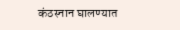कंठस्नान घालण्यात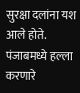सुरक्षा दलांना यश आले होते.
पंजाबमध्ये हल्ला करणारे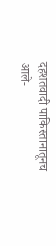दहशतवादी पाकिस्तानातूनच आले-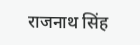राजनाथ सिंह